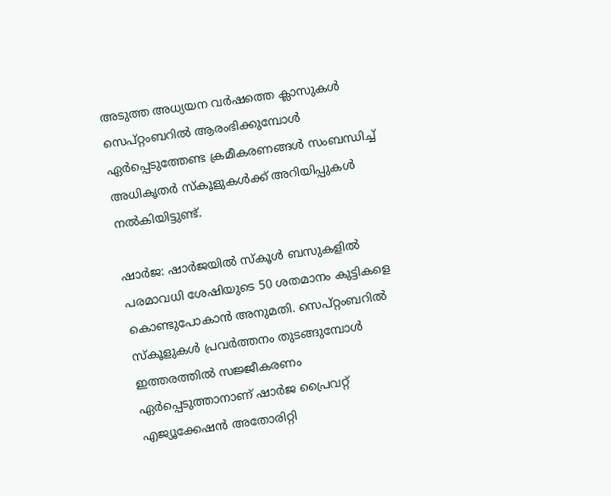അടുത്ത അധ്യയന വര്‍ഷത്തെ ക്ലാസുകള്‍ സെപ്റ്റംബറില്‍ ആരംഭിക്കുമ്പോള്‍ ഏര്‍പ്പെടുത്തേണ്ട ക്രമീകരണങ്ങള്‍ സംബന്ധിച്ച് അധികൃതര്‍ സ്കൂളുകള്‍ക്ക് അറിയിപ്പുകള്‍ നല്‍കിയിട്ടുണ്ട്.

ഷാര്‍ജ: ഷാര്‍ജയില്‍ സ്കൂള്‍ ബസുകളില്‍ പരമാവധി ശേഷിയുടെ 50 ശതമാനം കുട്ടികളെ കൊണ്ടുപോകാന്‍ അനുമതി. സെപ്റ്റംബറില്‍ സ്കൂളുകള്‍ പ്രവര്‍ത്തനം തുടങ്ങുമ്പോള്‍ ഇത്തരത്തില്‍ സജ്ജീകരണം ഏര്‍പ്പെടുത്താനാണ് ഷാര്‍ജ പ്രൈവറ്റ് എജ്യൂക്കേഷന്‍ അതോരിറ്റി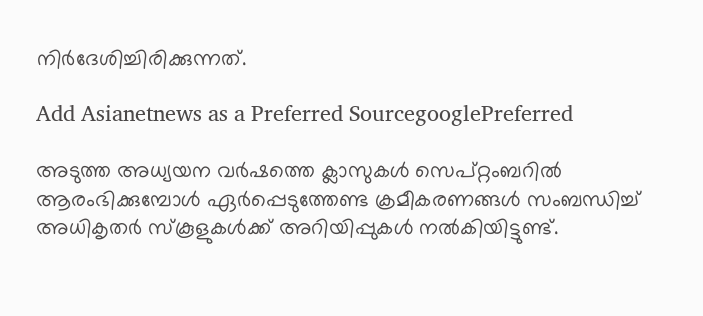നിര്‍ദേശിച്ചിരിക്കുന്നത്.

Add Asianetnews as a Preferred SourcegooglePreferred

അടുത്ത അധ്യയന വര്‍ഷത്തെ ക്ലാസുകള്‍ സെപ്റ്റംബറില്‍ ആരംഭിക്കുമ്പോള്‍ ഏര്‍പ്പെടുത്തേണ്ട ക്രമീകരണങ്ങള്‍ സംബന്ധിച്ച് അധികൃതര്‍ സ്കൂളുകള്‍ക്ക് അറിയിപ്പുകള്‍ നല്‍കിയിട്ടുണ്ട്.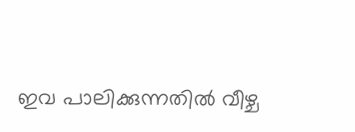ഇവ പാലിക്കുന്നതില്‍ വീഴ്ച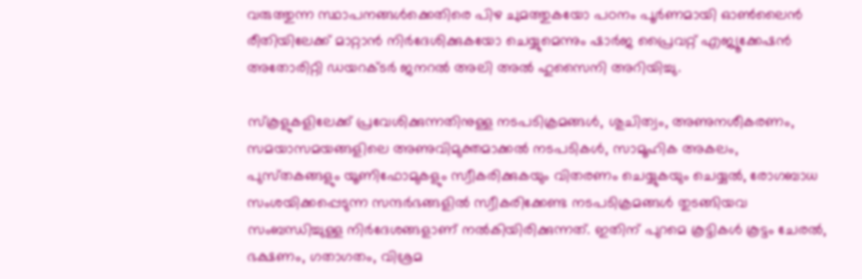വരുത്തുന്ന സ്ഥാപനങ്ങള്‍ക്കെതിരെ പിഴ ചുമത്തുകയോ പഠനം പൂര്‍ണമായി ഓണ്‍ലൈന്‍ രീതിയിലേക്ക് മാറ്റാന്‍ നിര്‍ദേശിക്കുകയോ ചെയ്യുമെന്നും ഷാര്‍ജ പ്രൈവറ്റ് എജ്യൂക്കേഷന്‍ അതോരിറ്റി ഡയറക്ടര്‍ ജനറല്‍ അലി അല്‍ ഹുസൈനി അറിയിച്ചു.

സ്കൂളുകളിലേക്ക് പ്രവേശിക്കുന്നതിനുള്ള നടപടിക്രമങ്ങള്‍, ശുചിത്വം, അണുനശീകരണം, സമയാസമയങ്ങളിലെ അണുവിമുക്തമാക്കല്‍ നടപടികള്‍, സാമൂഹിക അകലം, പുസ്‍തകങ്ങളും യൂണിഫോമുകളും സ്വീകരിക്കുകയും വിതരണം ചെയ്യുകയും ചെയ്യല്‍, രോഗബാധ സംശയിക്കപ്പെടുന്ന സന്ദര്‍ഭങ്ങളില്‍ സ്വീകരിക്കേണ്ട നടപടിക്രമങ്ങള്‍ തുടങ്ങിയവ സംബന്ധിച്ചുള്ള നിര്‍ദേശങ്ങളാണ് നല്‍കിയിരിക്കുന്നത്. ഇതിന് പുറമെ കൂട്ടികള്‍ കൂട്ടം ചേരല്‍, ഭക്ഷണം, ഗതാഗതം, വിശ്രമ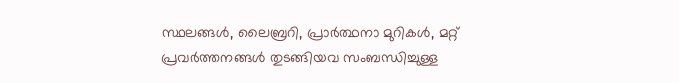സ്ഥലങ്ങള്‍, ലൈബ്രറി, പ്രാര്‍ത്ഥനാ മുറികള്‍, മറ്റ് പ്രവര്‍ത്തനങ്ങള്‍ തുടങ്ങിയവ സംബന്ധിച്ചുള്ള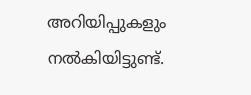അറിയിപ്പുകളും നല്‍കിയിട്ടുണ്ട്.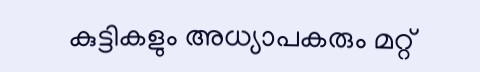കുട്ടികളും അധ്യാപകരും മറ്റ്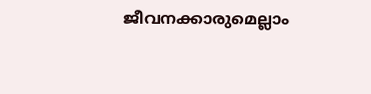ജീവനക്കാരുമെല്ലാം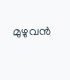മുഴുവന്‍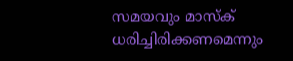സമയവും മാസ്ക് ധരിച്ചിരിക്കണമെന്നും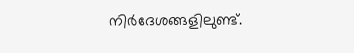നിര്‍ദേശങ്ങളിലുണ്ട്.